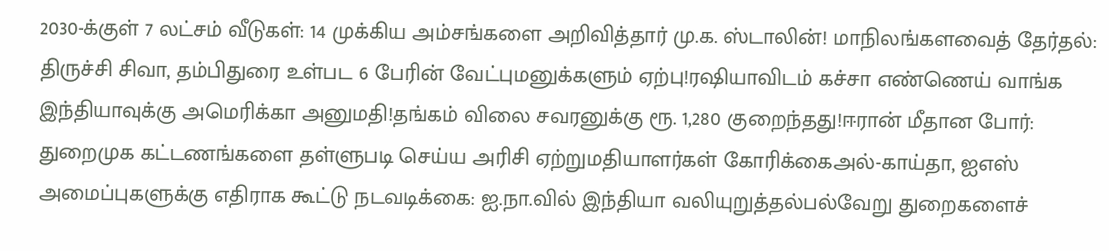2030-க்குள் 7 லட்சம் வீடுகள்: 14 முக்கிய அம்சங்களை அறிவித்தார் மு.க. ஸ்டாலின்! மாநிலங்களவைத் தேர்தல்: திருச்சி சிவா, தம்பிதுரை உள்பட 6 பேரின் வேட்புமனுக்களும் ஏற்பு!ரஷியாவிடம் கச்சா எண்ணெய் வாங்க இந்தியாவுக்கு அமெரிக்கா அனுமதி!தங்கம் விலை சவரனுக்கு ரூ. 1,280 குறைந்தது!ஈரான் மீதான போர்: துறைமுக கட்டணங்களை தள்ளுபடி செய்ய அரிசி ஏற்றுமதியாளர்கள் கோரிக்கைஅல்-காய்தா, ஐஎஸ் அமைப்புகளுக்கு எதிராக கூட்டு நடவடிக்கை: ஐ.நா.வில் இந்தியா வலியுறுத்தல்பல்வேறு துறைகளைச்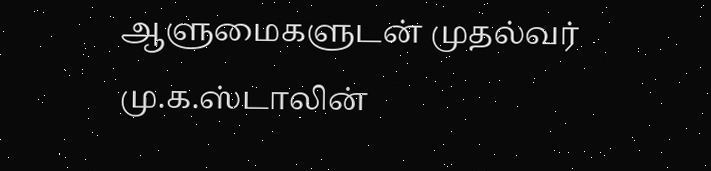ஆளுமைகளுடன் முதல்வர் மு.க.ஸ்டாலின்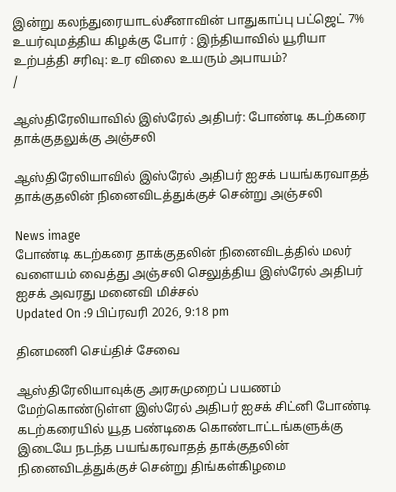இன்று கலந்துரையாடல்சீனாவின் பாதுகாப்பு பட்ஜெட் 7% உயர்வுமத்திய கிழக்கு போர் : இந்தியாவில் யூரியா உற்பத்தி சரிவு: உர விலை உயரும் அபாயம்?
/

ஆஸ்திரேலியாவில் இஸ்ரேல் அதிபர்: போண்டி கடற்கரை தாக்குதலுக்கு அஞ்சலி

ஆஸ்திரேலியாவில் இஸ்ரேல் அதிபர் ஐசக் பயங்கரவாதத் தாக்குதலின் நினைவிடத்துக்குச் சென்று அஞ்சலி

News image
போண்டி கடற்கரை தாக்குதலின் நினைவிடத்தில் மலர் வளையம் வைத்து அஞ்சலி செலுத்திய இஸ்ரேல் அதிபர் ஐசக் அவரது மனைவி மிச்சல்
Updated On :9 பிப்ரவரி 2026, 9:18 pm

தினமணி செய்திச் சேவை

ஆஸ்திரேலியாவுக்கு அரசுமுறைப் பயணம் மேற்கொண்டுள்ள இஸ்ரேல் அதிபர் ஐசக் சிட்னி போண்டி கடற்கரையில் யூத பண்டிகை கொண்டாட்டங்களுக்கு இடையே நடந்த பயங்கரவாதத் தாக்குதலின் நினைவிடத்துக்குச் சென்று திங்கள்கிழமை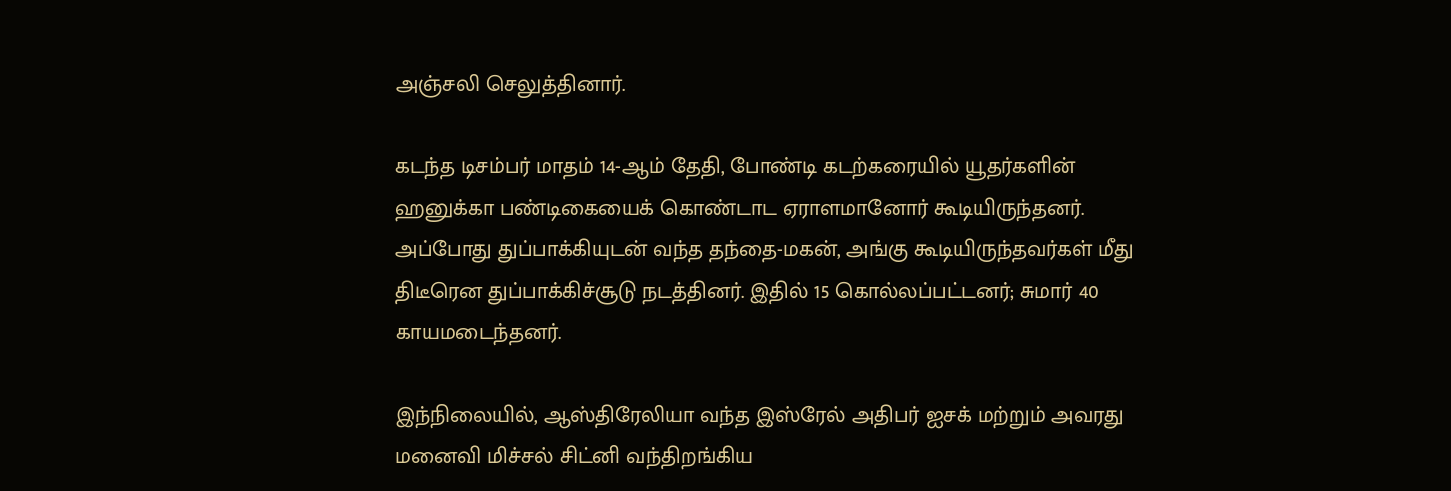அஞ்சலி செலுத்தினார்.

கடந்த டிசம்பர் மாதம் 14-ஆம் தேதி, போண்டி கடற்கரையில் யூதர்களின் ஹனுக்கா பண்டிகையைக் கொண்டாட ஏராளமானோர் கூடியிருந்தனர். அப்போது துப்பாக்கியுடன் வந்த தந்தை-மகன், அங்கு கூடியிருந்தவர்கள் மீது திடீரென துப்பாக்கிச்சூடு நடத்தினர். இதில் 15 கொல்லப்பட்டனர்; சுமார் 40 காயமடைந்தனர்.

இந்நிலையில், ஆஸ்திரேலியா வந்த இஸ்ரேல் அதிபர் ஐசக் மற்றும் அவரது மனைவி மிச்சல் சிட்னி வந்திறங்கிய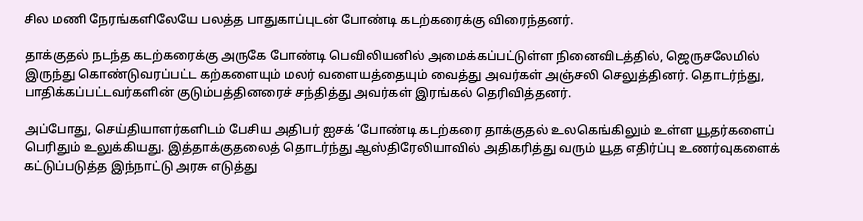சில மணி நேரங்களிலேயே பலத்த பாதுகாப்புடன் போண்டி கடற்கரைக்கு விரைந்தனர்.

தாக்குதல் நடந்த கடற்கரைக்கு அருகே போண்டி பெவிலியனில் அமைக்கப்பட்டுள்ள நினைவிடத்தில், ஜெருசலேமில் இருந்து கொண்டுவரப்பட்ட கற்களையும் மலர் வளையத்தையும் வைத்து அவர்கள் அஞ்சலி செலுத்தினர். தொடர்ந்து, பாதிக்கப்பட்டவர்களின் குடும்பத்தினரைச் சந்தித்து அவர்கள் இரங்கல் தெரிவித்தனர்.

அப்போது, செய்தியாளர்களிடம் பேசிய அதிபர் ஐசக் ‘போண்டி கடற்கரை தாக்குதல் உலகெங்கிலும் உள்ள யூதர்களைப் பெரிதும் உலுக்கியது. இத்தாக்குதலைத் தொடர்ந்து ஆஸ்திரேலியாவில் அதிகரித்து வரும் யூத எதிர்ப்பு உணர்வுகளைக் கட்டுப்படுத்த இந்நாட்டு அரசு எடுத்து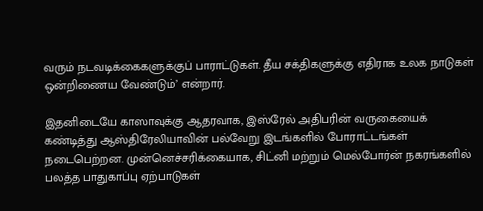வரும் நடவடிக்கைகளுக்குப் பாராட்டுகள். தீய சக்திகளுக்கு எதிராக உலக நாடுகள் ஒன்றிணைய வேண்டும்’ என்றார்.

இதனிடையே காஸாவுக்கு ஆதரவாக, இஸ்ரேல் அதிபரின் வருகையைக் கண்டித்து ஆஸ்திரேலியாவின் பல்வேறு இடங்களில் போராட்டங்கள் நடைபெற்றன. முன்னெச்சரிக்கையாக, சிட்னி மற்றும் மெல்போர்ன் நகரங்களில் பலத்த பாதுகாப்பு ஏற்பாடுகள்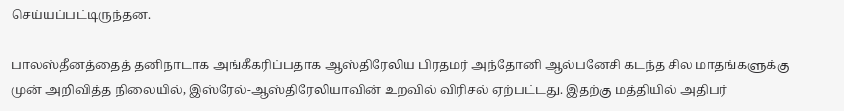செய்யப்பட்டிருந்தன.

பாலஸ்தீனத்தைத் தனிநாடாக அங்கீகரிப்பதாக ஆஸ்திரேலிய பிரதமர் அந்தோனி ஆல்பனேசி கடந்த சில மாதங்களுக்கு முன் அறிவித்த நிலையில், இஸ்ரேல்-ஆஸ்திரேலியாவின் உறவில் விரிசல் ஏற்பட்டது. இதற்கு மத்தியில் அதிபர்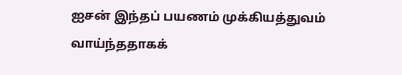ஐசன் இந்தப் பயணம் முக்கியத்துவம் வாய்ந்ததாகக்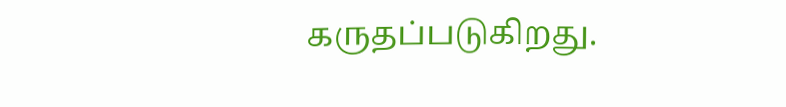கருதப்படுகிறது.